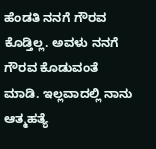ಹೆಂಡತಿ ನನಗೆ ಗೌರವ ಕೊಡ್ತಿಲ್ಲ. ಅವಳು ನನಗೆ ಗೌರವ ಕೊಡುವಂತೆ ಮಾಡಿ. ಇಲ್ಲವಾದಲ್ಲಿ ನಾನು ಆತ್ಮಹತ್ಯೆ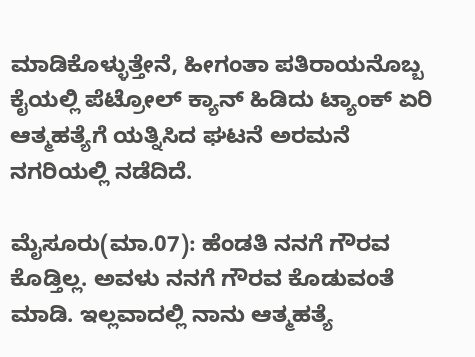ಮಾಡಿಕೊಳ್ಳುತ್ತೇನೆ, ಹೀಗಂತಾ ಪತಿರಾಯನೊಬ್ಬ ಕೈಯಲ್ಲಿ ಪೆಟ್ರೋಲ್ ಕ್ಯಾನ್ ಹಿಡಿದು ಟ್ಯಾಂಕ್ ಏರಿ ಆತ್ಮಹತ್ಯೆಗೆ ಯತ್ನಿಸಿದ ಘಟನೆ ಅರಮನೆ ನಗರಿಯಲ್ಲಿ ನಡೆದಿದೆ.

ಮೈಸೂರು(ಮಾ.07): ಹೆಂಡತಿ ನನಗೆ ಗೌರವ ಕೊಡ್ತಿಲ್ಲ. ಅವಳು ನನಗೆ ಗೌರವ ಕೊಡುವಂತೆ ಮಾಡಿ. ಇಲ್ಲವಾದಲ್ಲಿ ನಾನು ಆತ್ಮಹತ್ಯೆ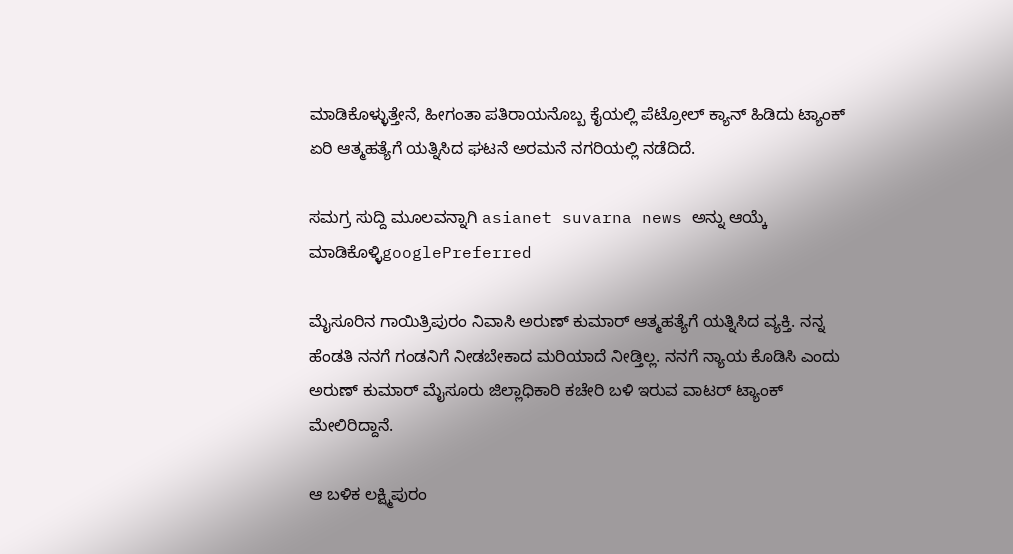ಮಾಡಿಕೊಳ್ಳುತ್ತೇನೆ, ಹೀಗಂತಾ ಪತಿರಾಯನೊಬ್ಬ ಕೈಯಲ್ಲಿ ಪೆಟ್ರೋಲ್ ಕ್ಯಾನ್ ಹಿಡಿದು ಟ್ಯಾಂಕ್ ಏರಿ ಆತ್ಮಹತ್ಯೆಗೆ ಯತ್ನಿಸಿದ ಘಟನೆ ಅರಮನೆ ನಗರಿಯಲ್ಲಿ ನಡೆದಿದೆ.

ಸಮಗ್ರ ಸುದ್ದಿ ಮೂಲವನ್ನಾಗಿ asianet suvarna news ಅನ್ನು ಆಯ್ಕೆ ಮಾಡಿಕೊಳ್ಳಿgooglePreferred

ಮೈಸೂರಿನ ಗಾಯಿತ್ರಿಪುರಂ ನಿವಾಸಿ ಅರುಣ್ ಕುಮಾರ್ ಆತ್ಮಹತ್ಯೆಗೆ ಯತ್ನಿಸಿದ ವ್ಯಕ್ತಿ. ನನ್ನ ಹೆಂಡತಿ ನನಗೆ ಗಂಡನಿಗೆ ನೀಡಬೇಕಾದ ಮರಿಯಾದೆ ನೀಡ್ತಿಲ್ಲ. ನನಗೆ ನ್ಯಾಯ ಕೊಡಿಸಿ ಎಂದು ಅರುಣ್ ಕುಮಾರ್ ಮೈಸೂರು ಜಿಲ್ಲಾಧಿಕಾರಿ ಕಚೇರಿ ಬಳಿ ಇರುವ ವಾಟರ್ ಟ್ಯಾಂಕ್ ಮೇಲಿರಿದ್ದಾನೆ.

ಆ ಬಳಿಕ ಲಕ್ಷ್ಮಿಪುರಂ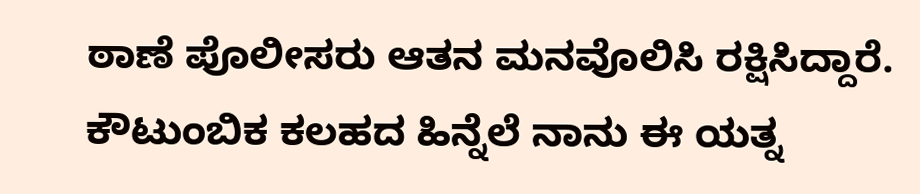ಠಾಣೆ ಪೊಲೀಸರು ಆತನ ಮನವೊಲಿಸಿ ರಕ್ಷಿಸಿದ್ದಾರೆ. ಕೌಟುಂಬಿಕ ಕಲಹದ ಹಿನ್ನೆಲೆ ನಾನು ಈ ಯತ್ನ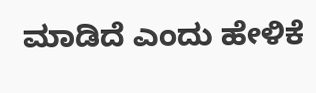ಮಾಡಿದೆ ಎಂದು ಹೇಳಿಕೆ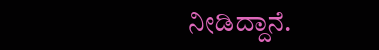ನೀಡಿದ್ದಾನೆ.